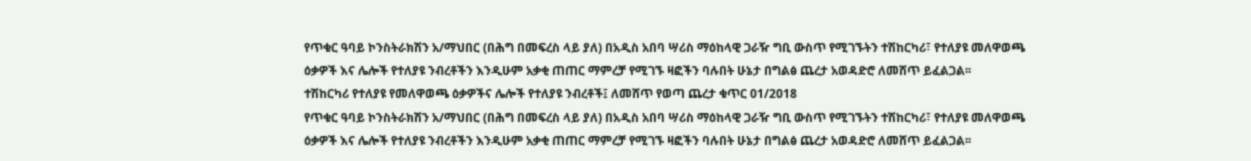የጥቁር ዓባይ ኮንስትራክሽን አ/ማህበር (በሕግ በመፍረስ ላይ ያለ) በአዲስ አበባ ሣሪስ ማዕከላዊ ጋራዥ ግቢ ውስጥ የሚገኙትን ተሽከርካሪ፣ የተለያዩ መለዋወጫ ዕቃዎች እና ሌሎች የተለያዩ ንብረቶችን እንዲሁም አቃቂ ጠጠር ማምረቻ የሚገኙ ዛፎችን ባሉበት ሁኔታ በግልፅ ጨረታ አወዳድሮ ለመሸጥ ይፈልጋል፡፡
ተሽከርካሪ የተለያዩ የመለዋወጫ ዕቃዎችና ሌሎች የተለያዩ ንብረቶች፤ ለመሸጥ የወጣ ጨረታ ቁጥር 01/2018
የጥቁር ዓባይ ኮንስትራክሽን አ/ማህበር (በሕግ በመፍረስ ላይ ያለ) በአዲስ አበባ ሣሪስ ማዕከላዊ ጋራዥ ግቢ ውስጥ የሚገኙትን ተሽከርካሪ፣ የተለያዩ መለዋወጫ ዕቃዎች እና ሌሎች የተለያዩ ንብረቶችን እንዲሁም አቃቂ ጠጠር ማምረቻ የሚገኙ ዛፎችን ባሉበት ሁኔታ በግልፅ ጨረታ አወዳድሮ ለመሸጥ ይፈልጋል፡፡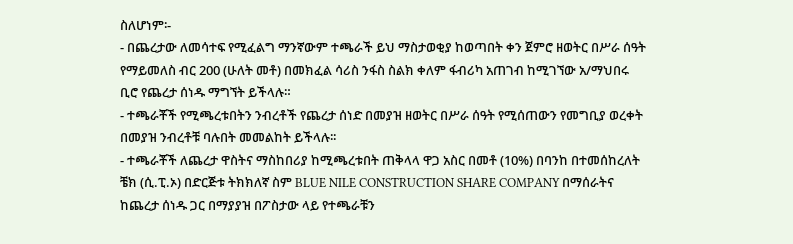ስለሆነም፡-
- በጨረታው ለመሳተፍ የሚፈልግ ማንኛውም ተጫራች ይህ ማስታወቂያ ከወጣበት ቀን ጀምሮ ዘወትር በሥራ ሰዓት የማይመለስ ብር 200 (ሁለት መቶ) በመክፈል ሳሪስ ንፋስ ስልክ ቀለም ፋብሪካ አጠገብ ከሚገኘው አ/ማህበሩ ቢሮ የጨረታ ሰነዱ ማግኘት ይችላሉ።
- ተጫራቾች የሚጫረቱበትን ንብረቶች የጨረታ ሰነድ በመያዝ ዘወትር በሥራ ሰዓት የሚሰጠውን የመግቢያ ወረቀት በመያዝ ንብረቶቹ ባሉበት መመልከት ይችላሉ፡፡
- ተጫራቾች ለጨረታ ዋስትና ማስከበሪያ ከሚጫረቱበት ጠቅላላ ዋጋ አስር በመቶ (10%) በባንከ በተመሰከረለት ቼክ (ሲ.ፒ.ኦ) በድርጅቱ ትክክለኛ ስም BLUE NILE CONSTRUCTION SHARE COMPANY በማሰራትና ከጨረታ ሰነዱ ጋር በማያያዝ በፖስታው ላይ የተጫራቹን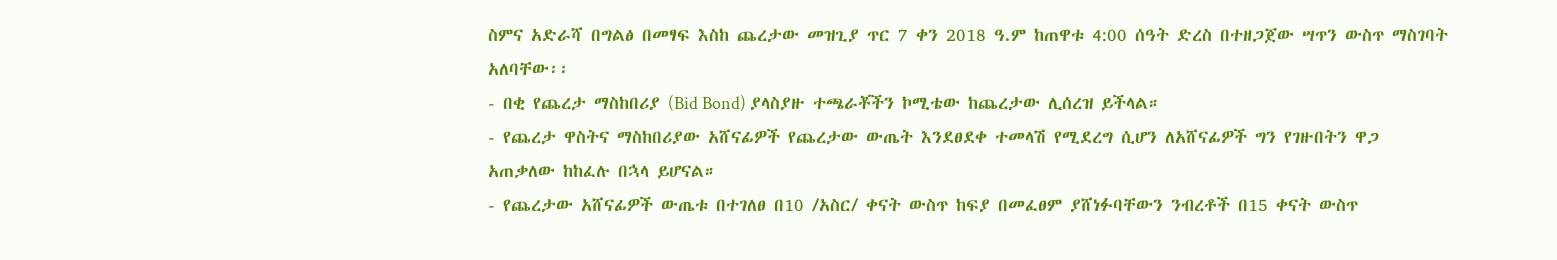ስምና አድራሻ በግልፅ በመፃፍ እስከ ጨረታው መዝጊያ ጥር 7 ቀን 2018 ዓ.ም ከጠዋቱ 4:00 ሰዓት ድረስ በተዘጋጀው ሣጥን ውስጥ ማስገባት አለባቸው፡፡
- በቂ የጨረታ ማስከበሪያ (Bid Bond) ያላስያዙ ተጫራቾችን ኮሚቴው ከጨረታው ሊሰረዝ ይችላል።
- የጨረታ ዋስትና ማስከበሪያው አሸናፊዎች የጨረታው ውጤት እንደፀደቀ ተመላሽ የሚደረግ ሲሆን ለአሸናፊዎች ግን የገዙበትን ዋጋ አጠቃለው ከከፈሉ በኋላ ይሆናል።
- የጨረታው አሸናፊዎች ውጤቱ በተገለፀ በ10 /አስር/ ቀናት ውስጥ ከፍያ በመፈፀም ያሸነፉባቸውን ንብረቶች በ15 ቀናት ውስጥ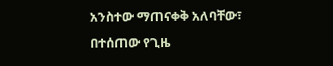አንስተው ማጠናቀቅ አለባቸው፣ በተሰጠው የጊዜ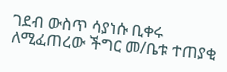ገደብ ውስጥ ሳያነሱ ቢቀሩ ለሚፈጠረው ችግር መ/ቤቱ ተጠያቂ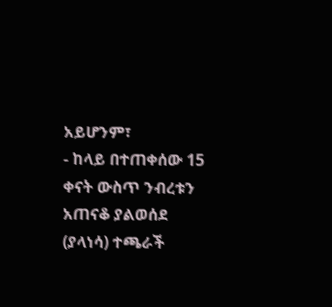አይሆንም፣
- ከላይ በተጠቀሰው 15 ቀናት ውስጥ ንብረቱን አጠናቆ ያልወሰደ (ያላነሳ) ተጫራች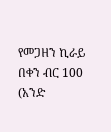የመጋዘን ኪራይ በቀን ብር 100 (አንድ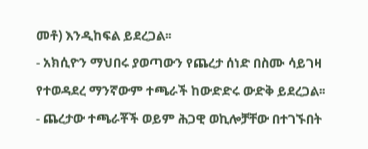መቶ) እንዲከፍል ይደረጋል፡፡
- አክሲዮን ማህበሩ ያወጣውን የጨረታ ሰነድ በስሙ ሳይገዛ የተወዳደረ ማንኛውም ተጫራች ከውድድሩ ውድቅ ይደረጋል፡፡
- ጨረታው ተጫራቾች ወይም ሕጋዊ ወኪሎቻቸው በተገኙበት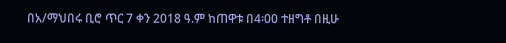በአ/ማህበሩ ቢሮ ጥር 7 ቀን 2018 ዓ.ም ከጠዋቱ በ4፡00 ተዘግቶ በዚሁ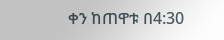ቀን ከጠዋቱ በ4:30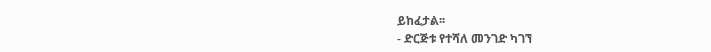ይከፈታል፡፡
- ድርጅቱ የተሻለ መንገድ ካገኘ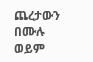ጨረታውን በሙሉ ወይም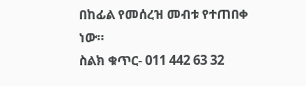በከፊል የመሰረዝ መብቱ የተጠበቀ ነው።
ስልክ ቁጥር- 011 442 63 32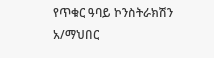የጥቁር ዓባይ ኮንስትራክሽን አ/ማህበር